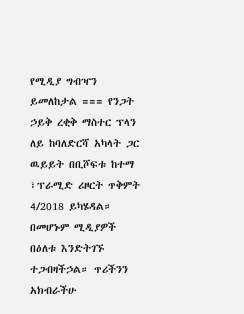የሚዲያ ግብዣን ይመለከታል === የንጋት ኃይቅ ረቂቅ ማስተር ፕላን ለይ ከባለድርሻ አካላት ጋር ዉይይት በቢሾፍቱ ከተማ ፣ፕራሚድ ሪዞርት ጥቅምት 4/2018 ይካሄዳል። በመሆኑም ሚዲያዎች በዕለቱ እንድትገኙ ተጋብዛችኃል። ጥሪችንን አክብራችሁ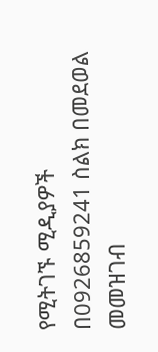የሚትገኙ ሚዲያዎች በ0926859241 ስልክ በመደወል መመዝገብ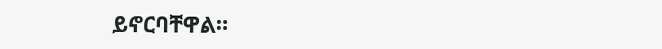ይኖርባቸዋል።